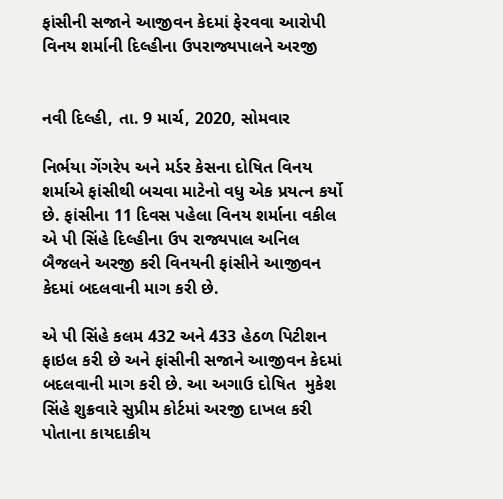ફાંસીની સજાને આજીવન કેદમાં ફેરવવા આરોપી વિનય શર્માની દિલ્હીના ઉપરાજ્યપાલને અરજી


નવી દિલ્હી, તા. 9 માર્ચ, 2020, સોમવાર

નિર્ભયા ગેંગરેપ અને મર્ડર કેસના દોષિત વિનય શર્માએ ફાંસીથી બચવા માટેનો વધુ એક પ્રયત્ન કર્યો છે. ફાંસીના 11 દિવસ પહેલા વિનય શર્માના વકીલ એ પી સિંહે દિલ્હીના ઉપ રાજ્યપાલ અનિલ બૈજલને અરજી કરી વિનયની ફાંસીને આજીવન કેદમાં બદલવાની માગ કરી છે.

એ પી સિંહે કલમ 432 અને 433 હેઠળ પિટીશન ફાઇલ કરી છે અને ફાંસીની સજાને આજીવન કેદમાં બદલવાની માગ કરી છે. આ અગાઉ દોષિત  મુકેશ સિંહે શુક્રવારે સુપ્રીમ કોર્ટમાં અરજી દાખલ કરી પોતાના કાયદાકીય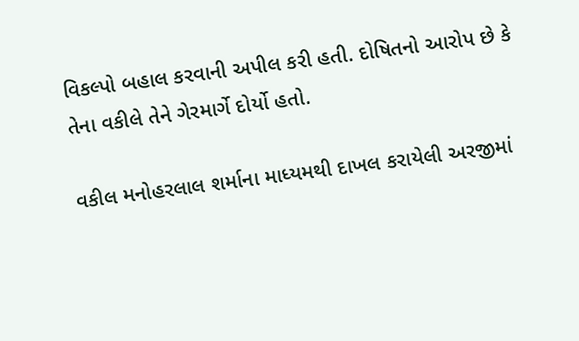વિકલ્પો બહાલ કરવાની અપીલ કરી હતી. દોષિતનો આરોપ છે કે તેના વકીલે તેને ગેરમાર્ગે દોર્યો હતો.

વકીલ મનોહરલાલ શર્માના માધ્યમથી દાખલ કરાયેલી અરજીમાં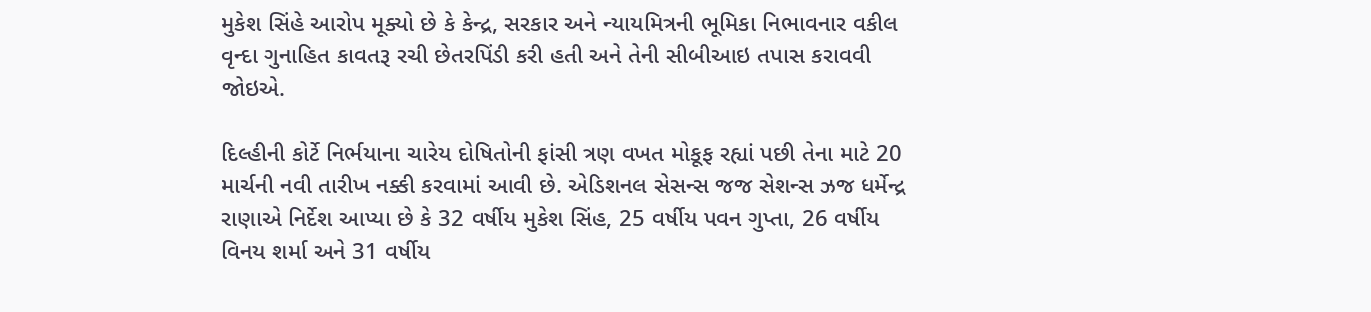મુકેશ સિંહે આરોપ મૂક્યો છે કે કેન્દ્ર, સરકાર અને ન્યાયમિત્રની ભૂમિકા નિભાવનાર વકીલ  વૃન્દા ગુનાહિત કાવતરૂ રચી છેતરપિંડી કરી હતી અને તેની સીબીઆઇ તપાસ કરાવવી જોઇએ.

દિલ્હીની કોર્ટે નિર્ભયાના ચારેય દોષિતોની ફાંસી ત્રણ વખત મોકૂફ રહ્યાં પછી તેના માટે 20 માર્ચની નવી તારીખ નક્કી કરવામાં આવી છે. એડિશનલ સેસન્સ જજ સેશન્સ ઝજ ધર્મેન્દ્ર રાણાએ નિર્દેશ આપ્યા છે કે 32 વર્ષીય મુકેશ સિંહ, 25 વર્ષીય પવન ગુપ્તા, 26 વર્ષીય વિનય શર્મા અને 31 વર્ષીય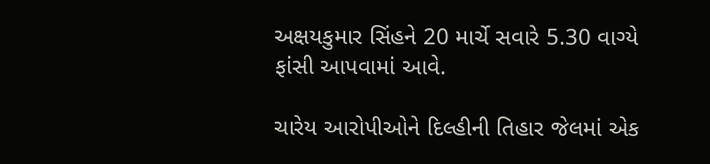અક્ષયકુમાર સિંહને 20 માર્ચે સવારે 5.30 વાગ્યે ફાંસી આપવામાં આવે.

ચારેય આરોપીઓને દિલ્હીની તિહાર જેલમાં એક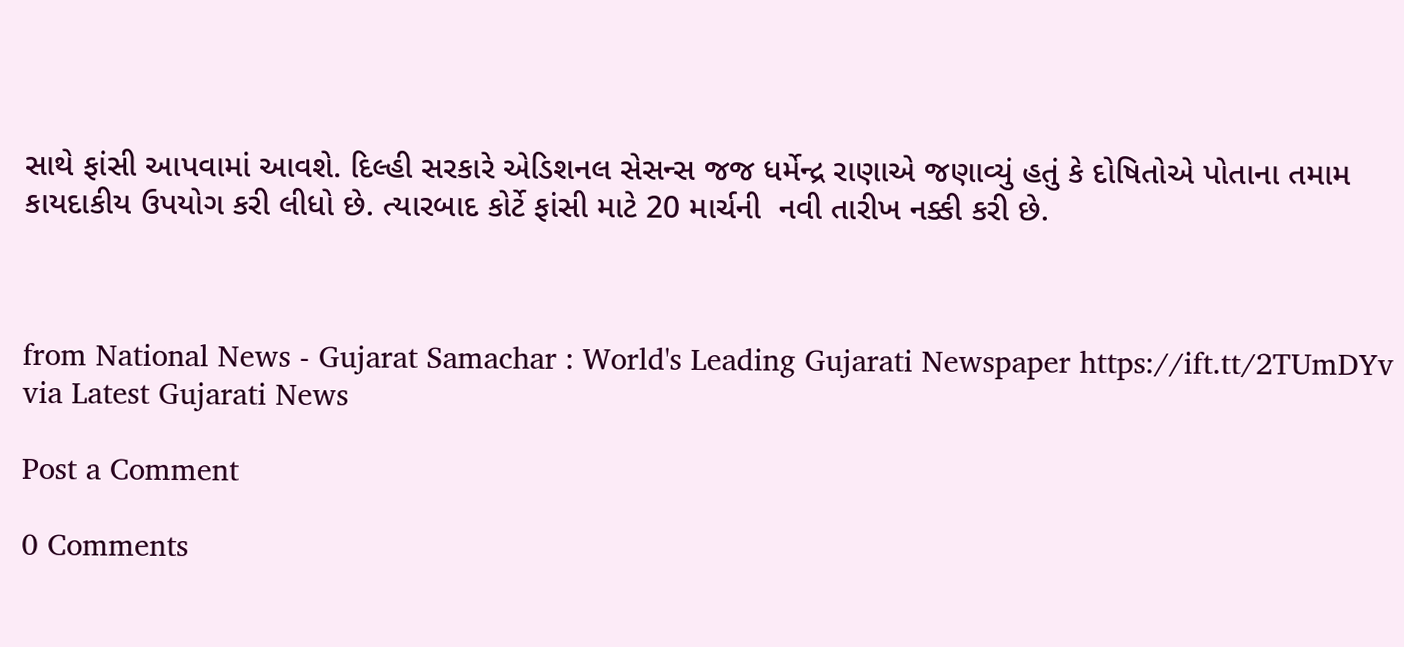સાથે ફાંસી આપવામાં આવશે. દિલ્હી સરકારે એડિશનલ સેસન્સ જજ ધર્મેન્દ્ર રાણાએ જણાવ્યું હતું કે દોષિતોએ પોતાના તમામ કાયદાકીય ઉપયોગ કરી લીધો છે. ત્યારબાદ કોર્ટે ફાંસી માટે 20 માર્ચની  નવી તારીખ નક્કી કરી છે.



from National News - Gujarat Samachar : World's Leading Gujarati Newspaper https://ift.tt/2TUmDYv
via Latest Gujarati News

Post a Comment

0 Comments